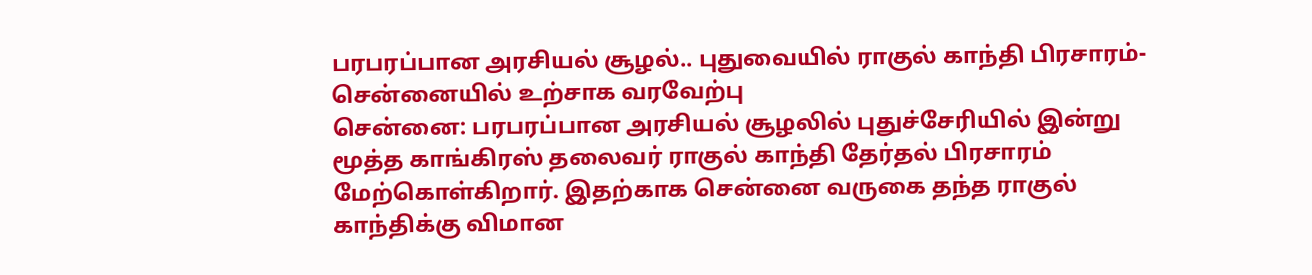பரபரப்பான அரசியல் சூழல்.. புதுவையில் ராகுல் காந்தி பிரசாரம்- சென்னையில் உற்சாக வரவேற்பு
சென்னை: பரபரப்பான அரசியல் சூழலில் புதுச்சேரியில் இன்று மூத்த காங்கிரஸ் தலைவர் ராகுல் காந்தி தேர்தல் பிரசாரம் மேற்கொள்கிறார். இதற்காக சென்னை வருகை தந்த ராகுல் காந்திக்கு விமான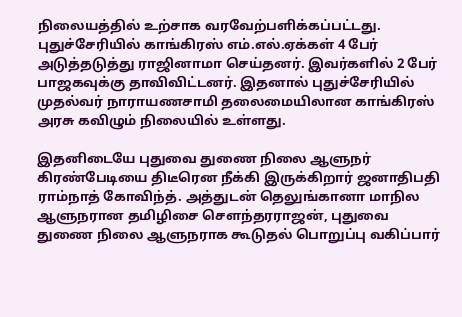நிலையத்தில் உற்சாக வரவேற்பளிக்கப்பட்டது.
புதுச்சேரியில் காங்கிரஸ் எம்.எல்.ஏக்கள் 4 பேர் அடுத்தடுத்து ராஜினாமா செய்தனர். இவர்களில் 2 பேர் பாஜகவுக்கு தாவிவிட்டனர். இதனால் புதுச்சேரியில் முதல்வர் நாராயணசாமி தலைமையிலான காங்கிரஸ் அரசு கவிழும் நிலையில் உள்ளது.

இதனிடையே புதுவை துணை நிலை ஆளுநர் கிரண்பேடியை திடீரென நீக்கி இருக்கிறார் ஜனாதிபதி ராம்நாத் கோவிந்த். அத்துடன் தெலுங்கானா மாநில ஆளுநரான தமிழிசை செளந்தரராஜன், புதுவை துணை நிலை ஆளுநராக கூடுதல் பொறுப்பு வகிப்பார்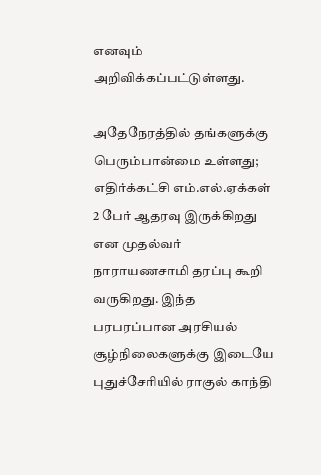எனவும் அறிவிக்கப்பட்டுள்ளது.

அதேநேரத்தில் தங்களுக்கு பெரும்பான்மை உள்ளது; எதிர்க்கட்சி எம்.எல்.ஏக்கள் 2 பேர் ஆதரவு இருக்கிறது என முதல்வர் நாராயணசாமி தரப்பு கூறி வருகிறது. இந்த பரபரப்பான அரசியல் சூழ்நிலைகளுக்கு இடையே புதுச்சேரியில் ராகுல் காந்தி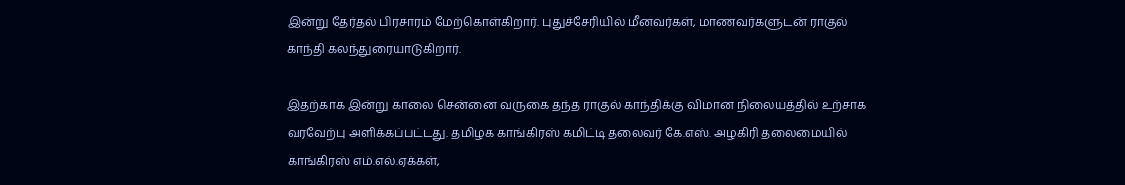இன்று தேர்தல் பிரசாரம் மேற்கொள்கிறார். புதுச்சேரியில் மீனவர்கள், மாணவர்களுடன் ராகுல் காந்தி கலந்துரையாடுகிறார்.

இதற்காக இன்று காலை சென்னை வருகை தந்த ராகுல் காந்திக்கு விமான நிலையத்தில் உற்சாக வரவேற்பு அளிக்கப்பட்டது. தமிழக காங்கிரஸ் கமிட்டி தலைவர் கே.எஸ். அழகிரி தலைமையில் காங்கிரஸ் எம்.எல்.ஏக்கள்,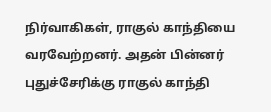நிர்வாகிகள், ராகுல் காந்தியை வரவேற்றனர். அதன் பின்னர் புதுச்சேரிக்கு ராகுல் காந்தி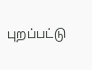புறப்பட்டு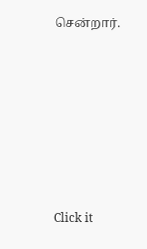சென்றார்.












Click it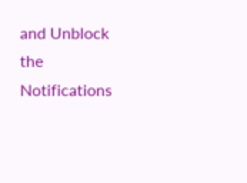and Unblock the Notifications